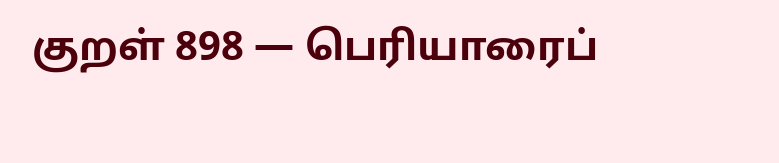குறள் 898 — பெரியாரைப்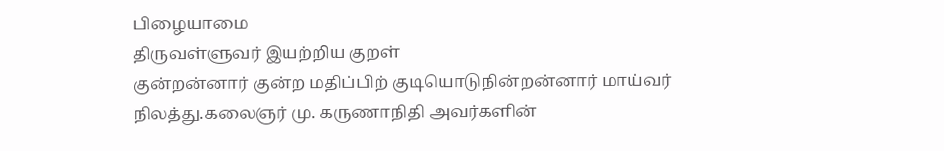பிழையாமை
திருவள்ளுவர் இயற்றிய குறள்
குன்றன்னார் குன்ற மதிப்பிற் குடியொடுநின்றன்னார் மாய்வர் நிலத்து.கலைஞர் மு. கருணாநிதி அவர்களின்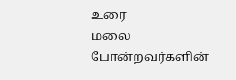உரை
மலை போன்றவர்களின்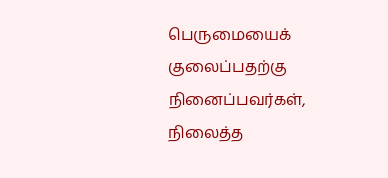பெருமையைக் குலைப்பதற்கு நினைப்பவர்கள், நிலைத்த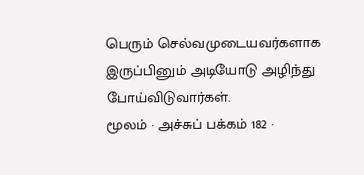பெரும் செல்வமுடையவர்களாக இருப்பினும் அடியோடு அழிந்து போய்விடுவார்கள்.
மூலம் · அச்சுப் பக்கம் 182 ·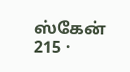ஸ்கேன் 215 ·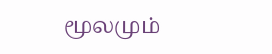மூலமும்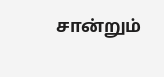சான்றும்